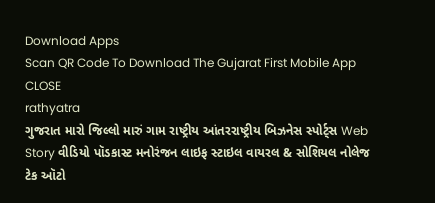Download Apps
Scan QR Code To Download The Gujarat First Mobile App CLOSE
rathyatra
ગુજરાત મારો જિલ્લો મારું ગામ રાષ્ટ્રીય આંતરરાષ્ટ્રીય બિઝનેસ સ્પોર્ટ્સ Web Story વીડિયો પૉડકાસ્ટ મનોરંજન લાઇફ સ્ટાઇલ વાયરલ & સોશિયલ નોલેજ ટેક ઑટો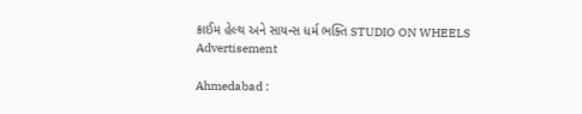ક્રાઈમ હેલ્થ અને સાયન્સ ધર્મ ભક્તિ STUDIO ON WHEELS
Advertisement

Ahmedabad :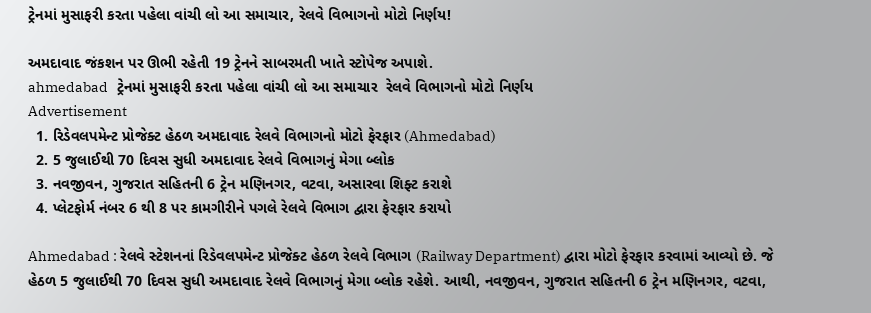ટ્રેનમાં મુસાફરી કરતા પહેલા વાંચી લો આ સમાચાર, રેલવે વિભાગનો મોટો નિર્ણય!

અમદાવાદ જંકશન પર ઊભી રહેતી 19 ટ્રેનને સાબરમતી ખાતે સ્ટોપેજ અપાશે.
ahmedabad   ટ્રેનમાં મુસાફરી કરતા પહેલા વાંચી લો આ સમાચાર  રેલવે વિભાગનો મોટો નિર્ણય
Advertisement
  1. રિડેવલપમેન્ટ પ્રોજેક્ટ હેઠળ અમદાવાદ રેલવે વિભાગનો મોટો ફેરફાર (Ahmedabad)
  2. 5 જુલાઈથી 70 દિવસ સુધી અમદાવાદ રેલવે વિભાગનું મેગા બ્લોક
  3. નવજીવન, ગુજરાત સહિતની 6 ટ્રેન મણિનગર, વટવા, અસારવા શિફ્ટ કરાશે
  4. પ્લેટફોર્મ નંબર 6 થી 8 પર કામગીરીને પગલે રેલવે વિભાગ દ્વારા ફેરફાર કરાયો

Ahmedabad : રેલવે સ્ટેશનનાં રિડેવલપમેન્ટ પ્રોજેક્ટ હેઠળ રેલવે વિભાગ (Railway Department) દ્વારા મોટો ફેરફાર કરવામાં આવ્યો છે. જે હેઠળ 5 જુલાઈથી 70 દિવસ સુધી અમદાવાદ રેલવે વિભાગનું મેગા બ્લોક રહેશે. આથી, નવજીવન, ગુજરાત સહિતની 6 ટ્રેન મણિનગર, વટવા,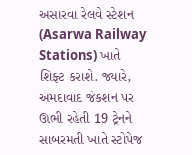અસારવા રેલવે સ્ટેશન (Asarwa Railway Stations) ખાતે શિફ્ટ કરાશે. જ્યારે, અમદાવાદ જંકશન પર ઊભી રહેતી 19 ટ્રેનને સાબરમતી ખાતે સ્ટોપેજ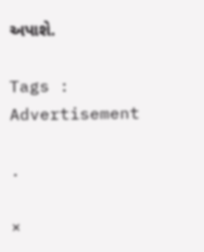અપાશે.

Tags :
Advertisement

.

×